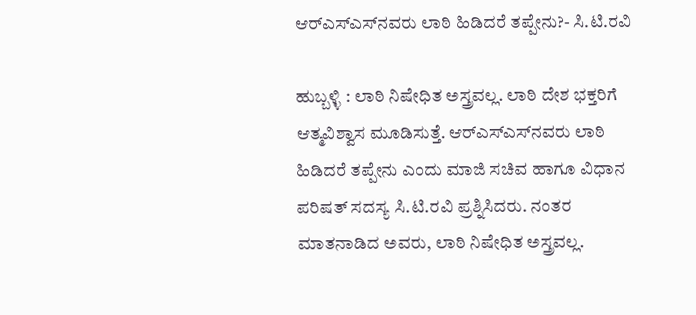ಆರ್‌ಎಸ್‌ಎಸ್‌ನವರು ಲಾಠಿ ಹಿಡಿದರೆ ತಪ್ಪೇನು?- ಸಿ.ಟಿ.ರವಿ

ಹುಬ್ಬಳ್ಳಿ : ಲಾಠಿ ನಿಷೇಧಿತ ಅಸ್ತ್ರವಲ್ಲ. ಲಾಠಿ ದೇಶ ಭಕ್ತರಿಗೆ ಆತ್ಮವಿಶ್ವಾಸ ಮೂಡಿಸುತ್ತೆ. ಆರ್‌ಎಸ್‌ಎಸ್‌ನವರು ಲಾಠಿ ಹಿಡಿದರೆ ತಪ್ಪೇನು ಎಂದು ಮಾಜಿ ಸಚಿವ ಹಾಗೂ ವಿಧಾನ ಪರಿಷತ್ ಸದಸ್ಯ ಸಿ.ಟಿ.ರವಿ ಪ್ರಶ್ನಿಸಿದರು. ನಂತರ ಮಾತನಾಡಿದ ಅವರು, ಲಾಠಿ ನಿಷೇಧಿತ ಅಸ್ತ್ರವಲ್ಲ.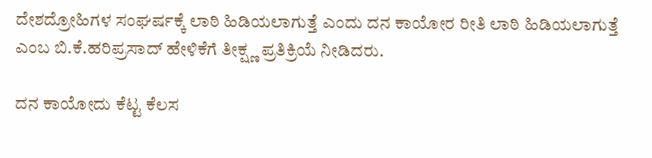ದೇಶದ್ರೋಹಿಗಳ ಸಂಘರ್ಷಕ್ಕೆ ಲಾಠಿ ಹಿಡಿಯಲಾಗುತ್ತೆ ಎಂದು ದನ ಕಾಯೋರ ರೀತಿ ಲಾಠಿ ಹಿಡಿಯಲಾಗುತ್ತೆ ಎಂಬ ಬಿ.ಕೆ.ಹರಿಪ್ರಸಾದ್ ಹೇಳಿಕೆಗೆ ತೀಕ್ಷ್ಣ ಪ್ರತಿಕ್ರಿಯೆ ನೀಡಿದರು.

ದನ ಕಾಯೋದು ಕೆಟ್ಟ ಕೆಲಸ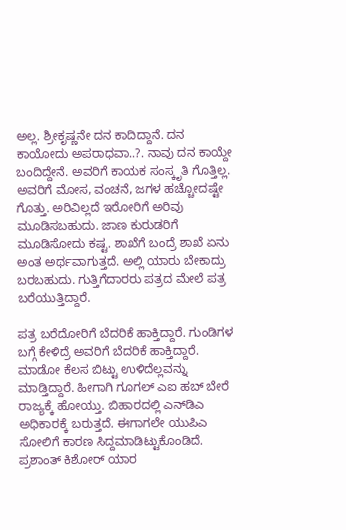ಅಲ್ಲ. ಶ್ರೀಕೃಷ್ಣನೇ ದನ ಕಾದಿದ್ದಾನೆ. ದನ ಕಾಯೋದು ಅಪರಾಧವಾ..?. ನಾವು ದನ ಕಾಯ್ದೇ ಬಂದಿದ್ದೇನೆ. ಅವರಿಗೆ ‌ಕಾಯಕ ಸಂಸ್ಕೃತಿ ಗೊತ್ತಿಲ್ಲ. ಅವರಿಗೆ ಮೋಸ, ವಂಚನೆ, ಜಗಳ ಹಚ್ಚೋದಷ್ಟೇ ಗೊತ್ತು. ಅರಿವಿಲ್ಲದೆ ಇರೋರಿಗೆ ಅರಿವು ಮೂಡಿಸಬಹುದು. ಜಾಣ ಕುರುಡರಿಗೆ ಮೂಡಿಸೋದು ಕಷ್ಟ. ಶಾಖೆಗೆ ಬಂದ್ರೆ ಶಾಖೆ ಏನು ಅಂತ ಅರ್ಥವಾಗುತ್ತದೆ. ಅಲ್ಲಿ ಯಾರು ಬೇಕಾದ್ರು ಬರಬಹುದು. ಗುತ್ತಿಗೆದಾರರು ಪತ್ರದ ಮೇಲೆ ಪತ್ರ ಬರೆಯುತ್ತಿದ್ದಾರೆ.

ಪತ್ರ ಬರೆದೋರಿಗೆ ಬೆದರಿಕೆ ಹಾಕ್ತಿದ್ದಾರೆ. ಗುಂಡಿಗಳ ಬಗ್ಗೆ ಕೇಳಿದ್ರೆ ಅವರಿಗೆ ಬೆದರಿಕೆ ಹಾಕ್ತಿದ್ದಾರೆ. ಮಾಡೋ ಕೆಲಸ ಬಿಟ್ಟು ಉಳಿದೆಲ್ಲವನ್ನು ಮಾಡ್ತಿದ್ದಾರೆ. ಹೀಗಾಗಿ ಗೂಗಲ್ ಎಐ ಹಬ್ ಬೇರೆ ರಾಜ್ಯಕ್ಕೆ ಹೋಯ್ತು. ಬಿಹಾರದಲ್ಲಿ ಎನ್‌ಡಿಎ ಅಧಿಕಾರಕ್ಕೆ ಬರುತ್ತದೆ. ಈಗಾಗಲೇ ಯುಪಿಎ ಸೋಲಿಗೆ ಕಾರಣ ಸಿದ್ದಮಾಡಿಟ್ಟುಕೊಂಡಿದೆ. ಪ್ರಶಾಂತ್ ಕಿಶೋರ್ ಯಾರ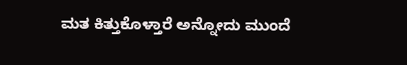ಮತ ಕಿತ್ತುಕೊಳ್ತಾರೆ ಅನ್ನೋದು ಮುಂದೆ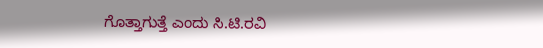ಗೊತ್ತಾಗುತ್ತೆ ಎಂದು ಸಿ.ಟಿ.ರವಿ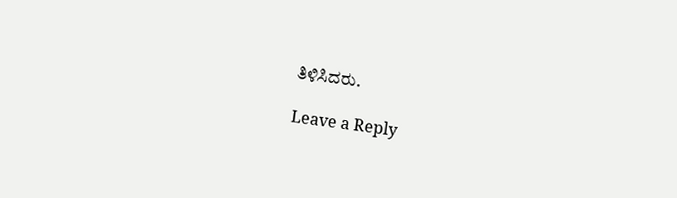ತಿಳಿಸಿದರು.

Leave a Reply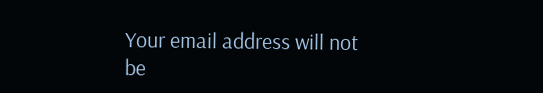Your email address will not be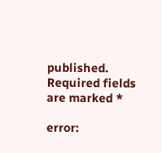published. Required fields are marked *

error: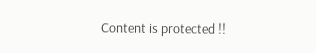Content is protected !!